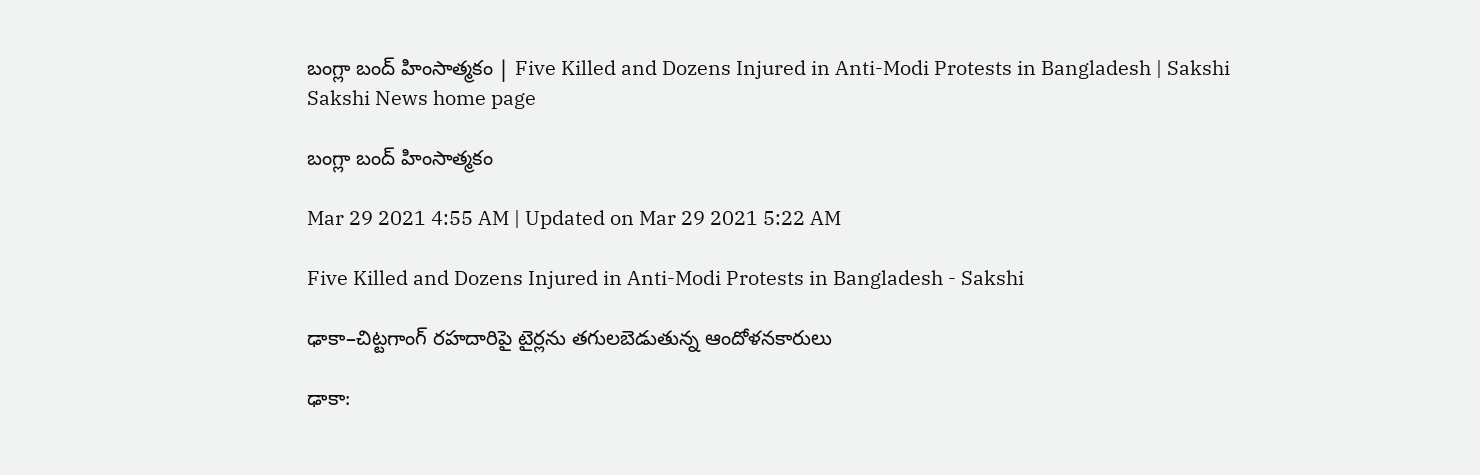బంగ్లా బంద్‌ హింసాత్మకం | Five Killed and Dozens Injured in Anti-Modi Protests in Bangladesh | Sakshi
Sakshi News home page

బంగ్లా బంద్‌ హింసాత్మకం

Mar 29 2021 4:55 AM | Updated on Mar 29 2021 5:22 AM

Five Killed and Dozens Injured in Anti-Modi Protests in Bangladesh - Sakshi

ఢాకా–చిట్టగాంగ్‌ రహదారిపై టైర్లను తగులబెడుతున్న ఆందోళనకారులు

ఢాకా: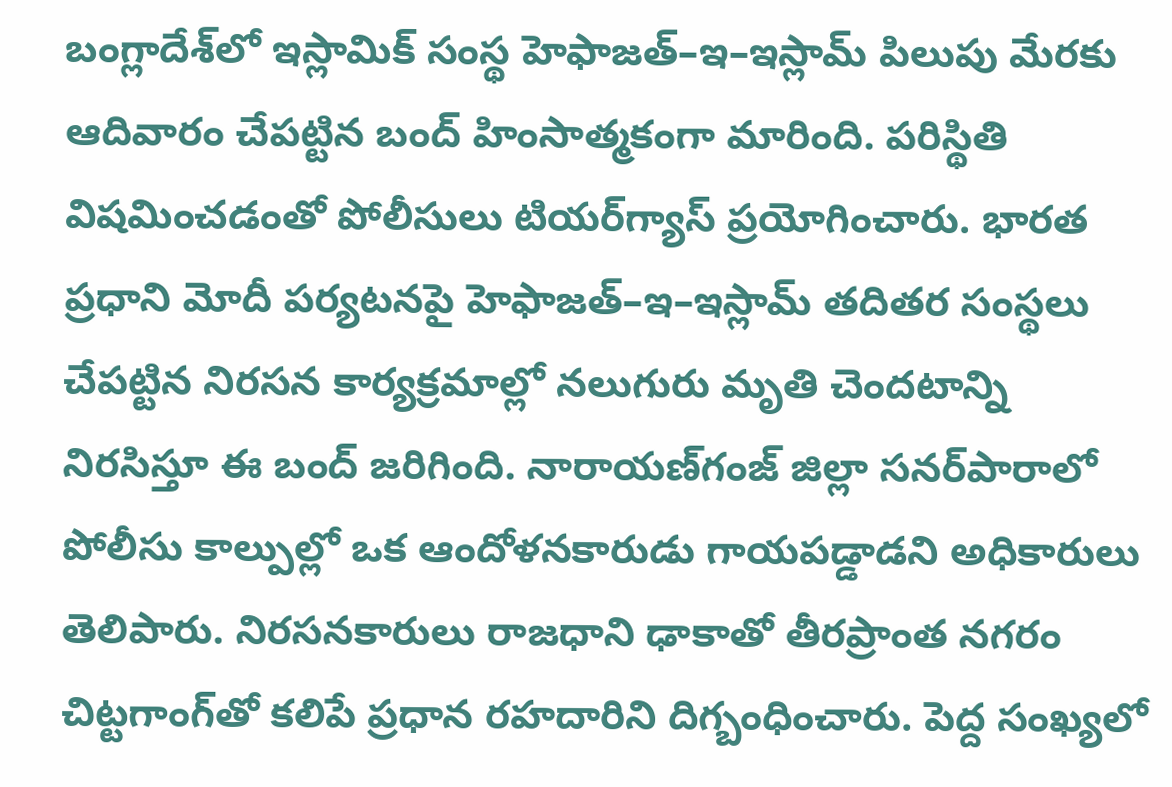బంగ్లాదేశ్‌లో ఇస్లామిక్‌ సంస్థ హెఫాజత్‌–ఇ–ఇస్లామ్‌ పిలుపు మేరకు ఆదివారం చేపట్టిన బంద్‌ హింసాత్మకంగా మారింది. పరిస్థితి విషమించడంతో పోలీసులు టియర్‌గ్యాస్‌ ప్రయోగించారు. భారత ప్రధాని మోదీ పర్యటనపై హెఫాజత్‌–ఇ–ఇస్లామ్‌ తదితర సంస్థలు చేపట్టిన నిరసన కార్యక్రమాల్లో నలుగురు మృతి చెందటాన్ని నిరసిస్తూ ఈ బంద్‌ జరిగింది. నారాయణ్‌గంజ్‌ జిల్లా సనర్‌పారాలో పోలీసు కాల్పుల్లో ఒక ఆందోళనకారుడు గాయపడ్డాడని అధికారులు తెలిపారు. నిరసనకారులు రాజధాని ఢాకాతో తీరప్రాంత నగరం చిట్టగాంగ్‌తో కలిపే ప్రధాన రహదారిని దిగ్బంధించారు. పెద్ద సంఖ్యలో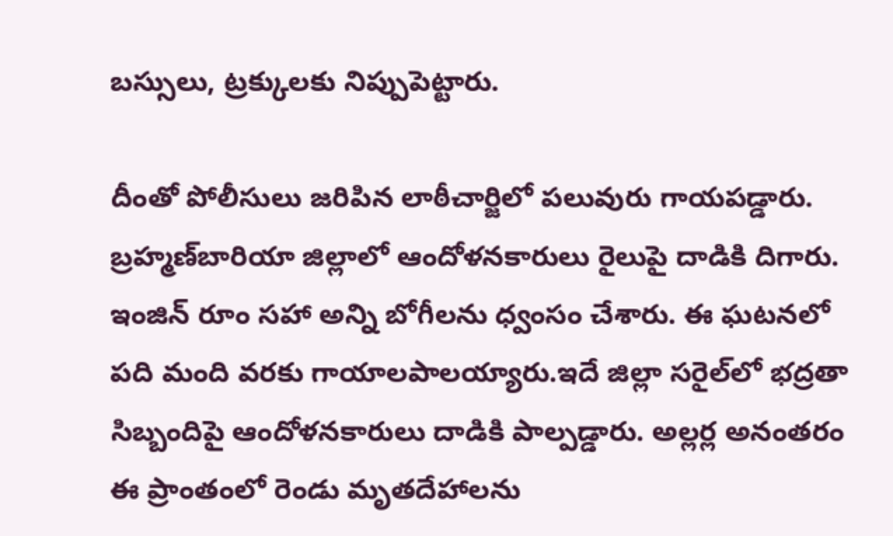బస్సులు, ట్రక్కులకు నిప్పుపెట్టారు.

దీంతో పోలీసులు జరిపిన లాఠీచార్జిలో పలువురు గాయపడ్డారు. బ్రహ్మణ్‌బారియా జిల్లాలో ఆందోళనకారులు రైలుపై దాడికి దిగారు. ఇంజిన్‌ రూం సహా అన్ని బోగీలను ధ్వంసం చేశారు. ఈ ఘటనలో పది మంది వరకు గాయాలపాలయ్యారు.ఇదే జిల్లా సరైల్‌లో భద్రతా సిబ్బందిపై ఆందోళనకారులు దాడికి పాల్పడ్డారు. అల్లర్ల అనంతరం ఈ ప్రాంతంలో రెండు మృతదేహాలను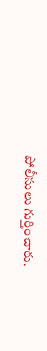పోలీసులు గుర్తించారు.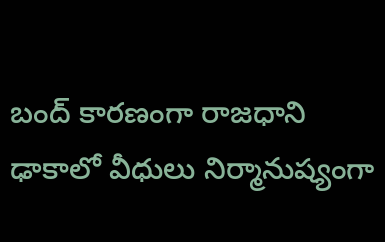బంద్‌ కారణంగా రాజధాని ఢాకాలో వీధులు నిర్మానుష్యంగా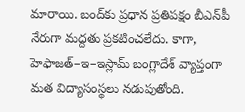మారాయి. బంద్‌కు ప్రధాన ప్రతిపక్షం బీఎన్‌పీ నేరుగా మద్దతు ప్రకటించలేదు. కాగా, హెఫాజత్‌–ఇ–ఇస్లామ్‌ బంగ్లాదేశ్‌ వ్యాప్తంగా మత విద్యాసంస్థలు నడుపుతోంది.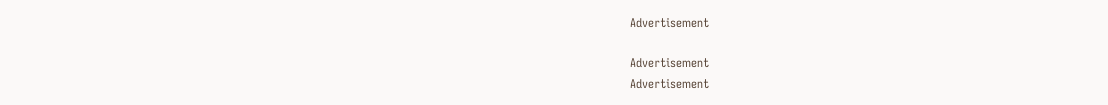Advertisement

Advertisement
Advertisement